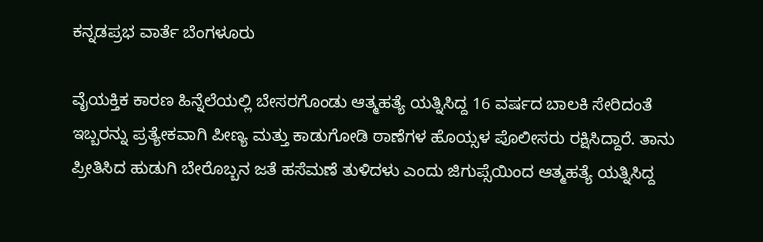ಕನ್ನಡಪ್ರಭ ವಾರ್ತೆ ಬೆಂಗಳೂರು

ವೈಯಕ್ತಿಕ ಕಾರಣ ಹಿನ್ನೆಲೆಯಲ್ಲಿ ಬೇಸರಗೊಂಡು ಆತ್ಮಹತ್ಯೆ ಯತ್ನಿಸಿದ್ದ 16 ವರ್ಷದ ಬಾಲಕಿ ಸೇರಿದಂತೆ ಇಬ್ಬರನ್ನು ಪ್ರತ್ಯೇಕವಾಗಿ ಪೀಣ್ಯ ಮತ್ತು ಕಾಡುಗೋಡಿ ಠಾಣೆಗಳ ಹೊಯ್ಸಳ ಪೊಲೀಸರು ರಕ್ಷಿಸಿದ್ದಾರೆ. ತಾನು ಪ್ರೀತಿಸಿದ ಹುಡುಗಿ ಬೇರೊಬ್ಬನ ಜತೆ ಹಸೆಮಣೆ ತುಳಿದಳು ಎಂದು ಜಿಗುಪ್ಸೆಯಿಂದ ಆತ್ಮಹತ್ಯೆ ಯತ್ನಿಸಿದ್ದ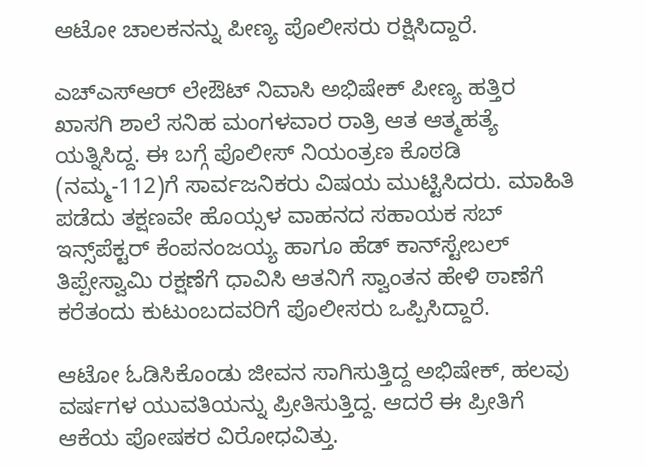ಆಟೋ ಚಾಲಕನನ್ನು ಪೀಣ್ಯ ಪೊಲೀಸರು ರಕ್ಷಿಸಿದ್ದಾರೆ.

ಎಚ್‌ಎಸ್‌ಆರ್ ಲೇಔಟ್‌ ನಿವಾಸಿ ಅಭಿಷೇಕ್ ಪೀಣ್ಯ ಹತ್ತಿರ ಖಾಸಗಿ ಶಾಲೆ ಸನಿಹ ಮಂಗಳವಾರ ರಾತ್ರಿ ಆತ ಆತ್ಮಹತ್ಯೆ ಯತ್ನಿಸಿದ್ದ. ಈ ಬಗ್ಗೆ ಪೊಲೀಸ್ ನಿಯಂತ್ರಣ ಕೊಠಡಿ (ನಮ್ಮ-112)ಗೆ ಸಾರ್ವಜನಿಕರು ವಿಷಯ ಮುಟ್ಟಿಸಿದರು. ಮಾಹಿತಿ ಪಡೆದು ತಕ್ಷಣವೇ ಹೊಯ್ಸಳ ವಾಹನದ ಸಹಾಯಕ ಸಬ್‌ ಇನ್ಸ್‌ಪೆಕ್ಟರ್‌ ಕೆಂಪನಂಜಯ್ಯ ಹಾಗೂ ಹೆಡ್ ಕಾನ್‌ಸ್ಟೇಬಲ್ ತಿಪ್ಪೇಸ್ವಾಮಿ ರಕ್ಷಣೆಗೆ ಧಾವಿಸಿ ಆತನಿಗೆ ಸ್ವಾಂತನ ಹೇಳಿ ಠಾಣೆಗೆ ಕರೆತಂದು ಕುಟುಂಬದವರಿಗೆ ಪೊಲೀಸರು ಒಪ್ಪಿಸಿದ್ದಾರೆ.

ಆಟೋ ಓಡಿಸಿಕೊಂಡು ಜೀವನ ಸಾಗಿಸುತ್ತಿದ್ದ ಅಭಿಷೇಕ್‌, ಹಲವು ವರ್ಷಗಳ ಯುವತಿಯನ್ನು ಪ್ರೀತಿಸುತ್ತಿದ್ದ. ಆದರೆ ಈ ಪ್ರೀತಿಗೆ ಆಕೆಯ ಪೋಷಕರ ವಿರೋಧವಿತ್ತು.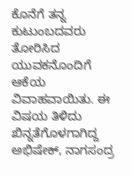ಕೊನೆಗೆ ತನ್ನ ಕುಟುಂಬದವರು ತೋರಿಸಿದ ಯುವಕನೊಂದಿಗೆ ಆಕೆಯ ವಿವಾಹವಾಯಿತು. ಈ ವಿಷಯ ತಿಳಿದು ಖಿನ್ನತೆಗೊಳಗಾಗಿದ್ದ ಅಭಿಷೇಕ್‌, ನಾಗಸಂದ್ರ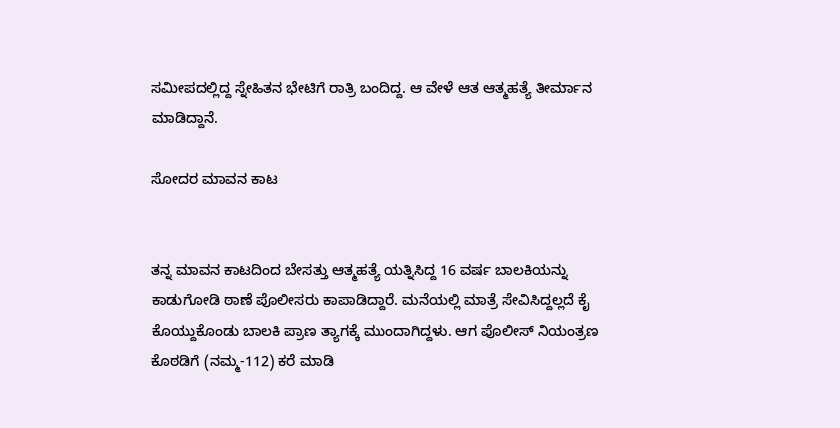ಸಮೀಪದಲ್ಲಿದ್ದ ಸ್ನೇಹಿತನ ಭೇಟಿಗೆ ರಾತ್ರಿ ಬಂದಿದ್ದ. ಆ ವೇಳೆ ಆತ ಆತ್ಮಹತ್ಯೆ ತೀರ್ಮಾನ ಮಾಡಿದ್ದಾನೆ.

ಸೋದರ ಮಾವನ ಕಾಟ


ತನ್ನ ಮಾವನ ಕಾಟದಿಂದ ಬೇಸತ್ತು ಆತ್ಮಹತ್ಯೆ ಯತ್ನಿಸಿದ್ದ 16 ವರ್ಷ ಬಾಲಕಿಯನ್ನು ಕಾಡುಗೋಡಿ ಠಾಣೆ ಪೊಲೀಸರು ಕಾಪಾಡಿದ್ದಾರೆ. ಮನೆಯಲ್ಲಿ ಮಾತ್ರೆ ಸೇವಿಸಿದ್ದಲ್ಲದೆ ಕೈ ಕೊಯ್ದುಕೊಂಡು ಬಾಲಕಿ ಪ್ರಾಣ ತ್ಯಾಗಕ್ಕೆ ಮುಂದಾಗಿದ್ದಳು. ಆಗ ಪೊಲೀಸ್ ನಿಯಂತ್ರಣ ಕೊಠಡಿಗೆ (ನಮ್ಮ-112) ಕರೆ ಮಾಡಿ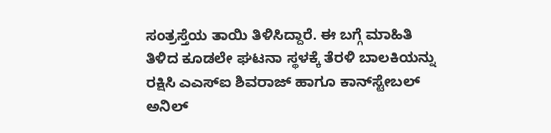ಸಂತ್ರಸ್ತೆಯ ತಾಯಿ ತಿಳಿಸಿದ್ದಾರೆ. ಈ ಬಗ್ಗೆ ಮಾಹಿತಿ ತಿಳಿದ ಕೂಡಲೇ ಘಟನಾ ಸ್ಥಳಕ್ಕೆ ತೆರಳಿ ಬಾಲಕಿಯನ್ನು ರಕ್ಷಿಸಿ ಎಎಸ್‌ಐ ಶಿವರಾಜ್ ಹಾಗೂ ಕಾನ್‌ಸ್ಟೇಬಲ್ ಅನಿಲ್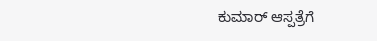ಕುಮಾರ್ ಆಸ್ಪತ್ರೆಗೆ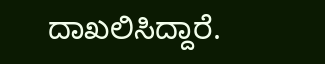ದಾಖಲಿಸಿದ್ದಾರೆ.